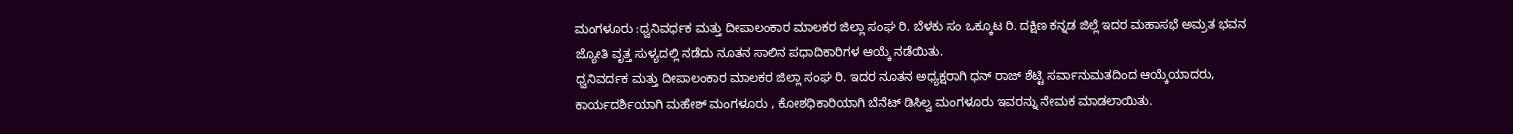ಮಂಗಳೂರು :ಧ್ವನಿವರ್ಧಕ ಮತ್ತು ದೀಪಾಲಂಕಾರ ಮಾಲಕರ ಜಿಲ್ಲಾ ಸಂಘ ರಿ. ಬೆಳಕು ಸಂ ಒಕ್ಕೂಟ ರಿ. ದಕ್ಷಿಣ ಕನ್ನಡ ಜಿಲ್ಲೆ ಇದರ ಮಹಾಸಭೆ ಅಮ್ರತ ಭವನ ಜ್ಯೋತಿ ವೃತ್ತ ಸುಳ್ಯದಲ್ಲಿ ನಡೆದು ನೂತನ ಸಾಲಿನ ಪಧಾದಿಕಾರಿಗಳ ಆಯ್ಕೆ ನಡೆಯಿತು.
ಧ್ವನಿವರ್ದಕ ಮತ್ತು ದೀಪಾಲಂಕಾರ ಮಾಲಕರ ಜಿಲ್ಲಾ ಸಂಘ ರಿ. ಇದರ ನೂತನ ಅಧ್ಯಕ್ಷರಾಗಿ ಧನ್ ರಾಜ್ ಶೆಟ್ಟಿ ಸರ್ವಾನುಮತದಿಂದ ಆಯ್ಕೆಯಾದರು, ಕಾರ್ಯದರ್ಶಿಯಾಗಿ ಮಹೇಶ್ ಮಂಗಳೂರು , ಕೋಶಧಿಕಾರಿಯಾಗಿ ಬೆನೆಟ್ ಡಿಸಿಲ್ವ ಮಂಗಳೂರು ಇವರನ್ನು ನೇಮಕ ಮಾಡಲಾಯಿತು.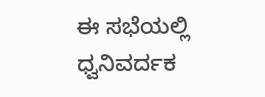ಈ ಸಭೆಯಲ್ಲಿ ಧ್ವನಿವರ್ದಕ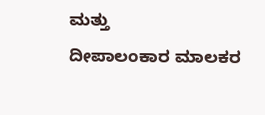ಮತ್ತು
ದೀಪಾಲಂಕಾರ ಮಾಲಕರ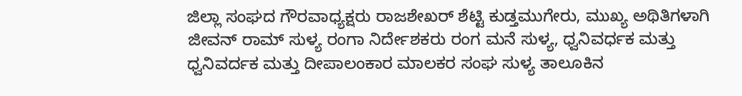ಜಿಲ್ಲಾ ಸಂಘದ ಗೌರವಾಧ್ಯಕ್ಷರು ರಾಜಶೇಖರ್ ಶೆಟ್ಟಿ ಕುಡ್ತಮುಗೇರು, ಮುಖ್ಯ ಅಥಿತಿಗಳಾಗಿ ಜೀವನ್ ರಾಮ್ ಸುಳ್ಯ ರಂಗಾ ನಿರ್ದೇಶಕರು ರಂಗ ಮನೆ ಸುಳ್ಯ, ಧ್ವನಿವರ್ಧಕ ಮತ್ತು ಧ್ವನಿವರ್ದಕ ಮತ್ತು ದೀಪಾಲಂಕಾರ ಮಾಲಕರ ಸಂಘ ಸುಳ್ಯ ತಾಲೂಕಿನ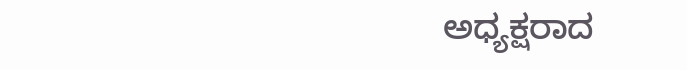ಅಧ್ಯಕ್ಷರಾದ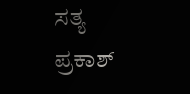ಸತ್ಯ ಪ್ರಕಾಶ್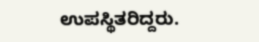ಉಪಸ್ಥಿತರಿದ್ದರು.